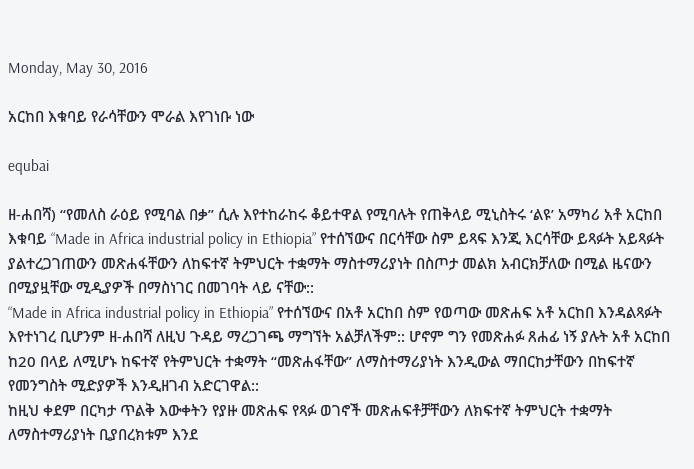Monday, May 30, 2016

አርከበ እቁባይ የራሳቸውን ሞራል እየገነቡ ነው

equbai

ዘ-ሐበሻ) “የመለስ ራዕይ የሚባል በቃ” ሲሉ እየተከራከሩ ቆይተዋል የሚባሉት የጠቅላይ ሚኒስትሩ ‘ልዩ’ አማካሪ አቶ አርከበ እቁባይ “Made in Africa industrial policy in Ethiopia” የተሰኘውና በርሳቸው ስም ይጻፍ እንጂ እርሳቸው ይጻፉት አይጻፉት ያልተረጋገጠውን መጽሐፋቸውን ለከፍተኛ ትምህርት ተቋማት ማስተማሪያነት በስጦታ መልክ አብርክቻለው በሚል ዜናውን በሚያዟቸው ሚዲያዎች በማስነገር በመገባት ላይ ናቸው::
“Made in Africa industrial policy in Ethiopia” የተሰኘውና በአቶ አርከበ ስም የወጣው መጽሐፍ አቶ አርከበ እንዳልጻፉት እየተነገረ ቢሆንም ዘ-ሐበሻ ለዚህ ጉዳይ ማረጋገጫ ማግኘት አልቻለችም:: ሆኖም ግን የመጽሐፉ ጸሐፊ ነኝ ያሉት አቶ አርከበ ከ20 በላይ ለሚሆኑ ከፍተኛ የትምህርት ተቋማት “መጽሐፋቸው” ለማስተማሪያነት እንዲውል ማበርከታቸውን በከፍተኛ የመንግስት ሚድያዎች እንዲዘገብ አድርገዋል::
ከዚህ ቀደም በርካታ ጥልቅ እውቀትን የያዙ መጽሐፍ የጻፉ ወገኖች መጽሐፍቶቻቸውን ለክፍተኛ ትምህርት ተቋማት ለማስተማሪያነት ቢያበረክቱም እንደ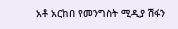አቶ አርከበ የመንግስት ሚዲያ ሽፋን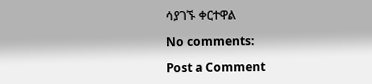ሳያገኙ ቀርተዋል

No comments:

Post a Comment